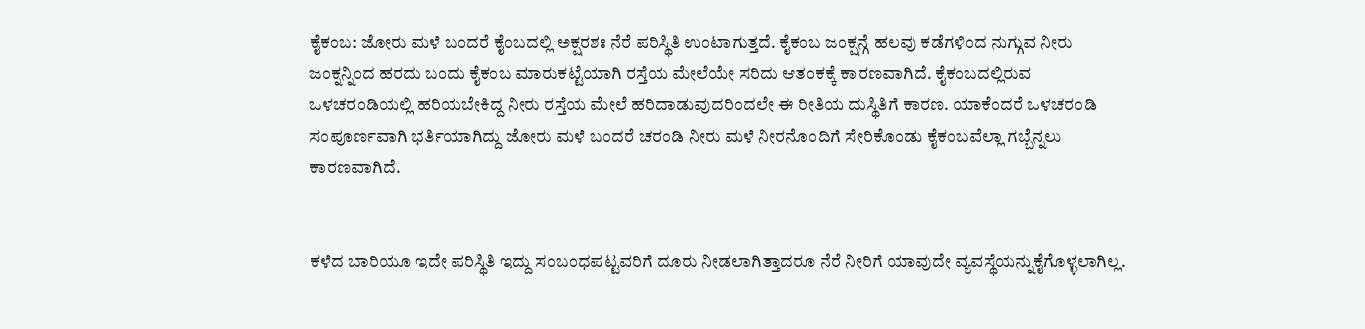ಕೈಕಂಬ: ಜೋರು ಮಳೆ ಬಂದರೆ ಕೈಂಬದಲ್ಲಿ ಅಕ್ಷರಶಃ ನೆರೆ ಪರಿಸ್ಥಿತಿ ಉಂಟಾಗುತ್ತದೆ. ಕೈಕಂಬ ಜಂಕ್ಷನ್ಗೆ ಹಲವು ಕಡೆಗಳಿಂದ ನುಗ್ಗುವ ನೀರು ಜಂಕ್ನನ್ನಿಂದ ಹರದು ಬಂದು ಕೈಕಂಬ ಮಾರುಕಟ್ಟೆಯಾಗಿ ರಸ್ತೆಯ ಮೇಲೆಯೇ ಸರಿದು ಆತಂಕಕ್ಕೆ ಕಾರಣವಾಗಿದೆ. ಕೈಕಂಬದಲ್ಲಿರುವ ಒಳಚರಂಡಿಯಲ್ಲಿ ಹರಿಯಬೇಕಿದ್ದ ನೀರು ರಸ್ತೆಯ ಮೇಲೆ ಹರಿದಾಡುವುದರಿಂದಲೇ ಈ ರೀತಿಯ ದುಸ್ಥಿತಿಗೆ ಕಾರಣ. ಯಾಕೆಂದರೆ ಒಳಚರಂಡಿ ಸಂಪೂರ್ಣವಾಗಿ ಭರ್ತಿಯಾಗಿದ್ದು ಜೋರು ಮಳೆ ಬಂದರೆ ಚರಂಡಿ ನೀರು ಮಳೆ ನೀರನೊಂದಿಗೆ ಸೇರಿಕೊಂಡು ಕೈಕಂಬವೆಲ್ಲಾ ಗಬ್ಬೆನ್ನಲು ಕಾರಣವಾಗಿದೆ.


ಕಳೆದ ಬಾರಿಯೂ ಇದೇ ಪರಿಸ್ಥಿತಿ ಇದ್ದು ಸಂಬಂಧಪಟ್ಟವರಿಗೆ ದೂರು ನೀಡಲಾಗಿತ್ತಾದರೂ ನೆರೆ ನೀರಿಗೆ ಯಾವುದೇ ವ್ಯವಸ್ಥೆಯನ್ನುಕೈಗೊಳ್ಳಲಾಗಿಲ್ಲ.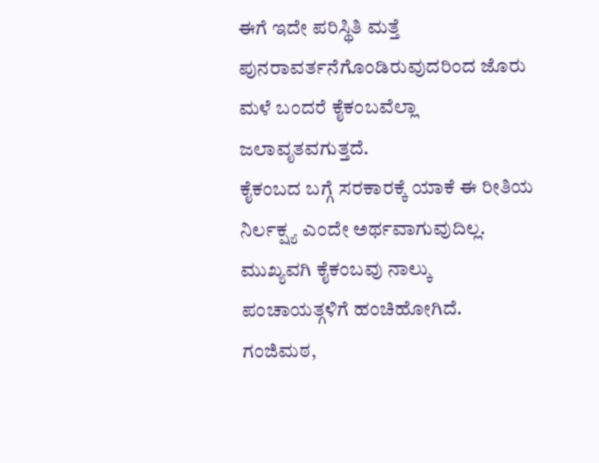ಈಗೆ ಇದೇ ಪರಿಸ್ಥಿತಿ ಮತ್ತೆ ಪುನರಾವರ್ತನೆಗೊಂಡಿರುವುದರಿಂದ ಜೊರು ಮಳೆ ಬಂದರೆ ಕೈಕಂಬವೆಲ್ಲಾ ಜಲಾವೃತವಗುತ್ತದೆ.
ಕೈಕಂಬದ ಬಗ್ಗೆ ಸರಕಾರಕ್ಕೆ ಯಾಕೆ ಈ ರೀತಿಯ ನಿರ್ಲಕ್ಷ್ಯ ಎಂದೇ ಅರ್ಥವಾಗುವುದಿಲ್ಲ. ಮುಖ್ಯವಗಿ ಕೈಕಂಬವು ನಾಲ್ಕು ಪಂಚಾಯತ್ಗಳಿಗೆ ಹಂಚಿಹೋಗಿದೆ. ಗಂಜಿಮಠ,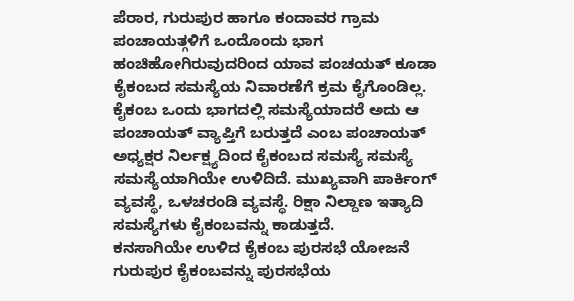ಪೆರಾರ, ಗುರುಪುರ ಹಾಗೂ ಕಂದಾವರ ಗ್ರಾಮ ಪಂಚಾಯತ್ಗಳಿಗೆ ಒಂದೊಂದು ಭಾಗ ಹಂಚಿಹೋಗಿರುವುದರಿಂದ ಯಾವ ಪಂಚಯತ್ ಕೂಡಾ ಕೈಕಂಬದ ಸಮಸ್ಯೆಯ ನಿವಾರಣೆಗೆ ಕ್ರಮ ಕೈಗೊಂಡಿಲ್ಲ. ಕೈಕಂಬ ಒಂದು ಭಾಗದಲ್ಲಿ ಸಮಸ್ಯೆಯಾದರೆ ಅದು ಆ ಪಂಚಾಯತ್ ವ್ಯಾಪ್ತಿಗೆ ಬರುತ್ತದೆ ಎಂಬ ಪಂಚಾಯತ್ ಅಧ್ಯಕ್ಷರ ನಿರ್ಲಕ್ಷ್ಯದಿಂದ ಕೈಕಂಬದ ಸಮಸ್ಯೆ ಸಮಸ್ಯೆ ಸಮಸ್ಯೆಯಾಗಿಯೇ ಉಳಿದಿದೆ. ಮುಖ್ಯವಾಗಿ ಪಾರ್ಕಿಂಗ್ ವ್ಯವಸ್ಥೆ, ಒಳಚರಂಡಿ ವ್ಯವಸ್ಥೆ. ರಿಕ್ಷಾ ನಿಲ್ದಾಣ ಇತ್ಯಾದಿ ಸಮಸ್ಯೆಗಳು ಕೈಕಂಬವನ್ನು ಕಾಡುತ್ತದೆ.
ಕನಸಾಗಿಯೇ ಉಳಿದ ಕೈಕಂಬ ಪುರಸಭೆ ಯೋಜನೆ
ಗುರುಪುರ ಕೈಕಂಬವನ್ನು ಪುರಸಭೆಯ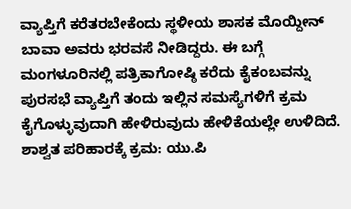ವ್ಯಾಪ್ತಿಗೆ ಕರೆತರಬೇಕೆಂದು ಸ್ಥಳೀಯ ಶಾಸಕ ಮೊಯ್ದೀನ್ ಬಾವಾ ಅವರು ಭರವಸೆ ನೀಡಿದ್ದರು. ಈ ಬಗ್ಗೆ ಮಂಗಳೂರಿನಲ್ಲಿ ಪತ್ರಿಕಾಗೋಷ್ಠಿ ಕರೆದು ಕೈಕಂಬವನ್ನು ಪುರಸಭೆ ವ್ಯಾಪ್ತಿಗೆ ತಂದು ಇಲ್ಲಿನ ಸಮಸ್ಯೆಗಳಿಗೆ ಕ್ರಮ ಕೈಗೊಳ್ಳುವುದಾಗಿ ಹೇಳಿರುವುದು ಹೇಳಿಕೆಯಲ್ಲೇ ಉಳಿದಿದೆ.
ಶಾಶ್ವತ ಪರಿಹಾರಕ್ಕೆ ಕ್ರಮ: ಯು.ಪಿ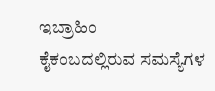ಇಬ್ರಾಹಿಂ
ಕೈಕಂಬದಲ್ಲಿರುವ ಸಮಸ್ಯೆಗಳ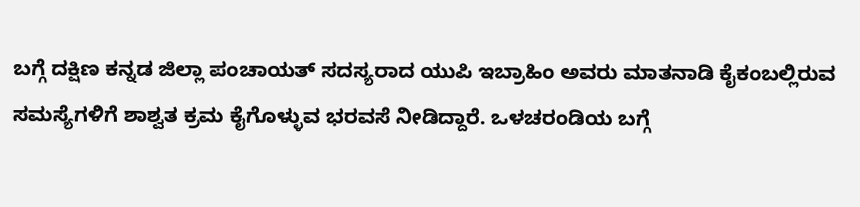ಬಗ್ಗೆ ದಕ್ಷಿಣ ಕನ್ನಡ ಜಿಲ್ಲಾ ಪಂಚಾಯತ್ ಸದಸ್ಯರಾದ ಯುಪಿ ಇಬ್ರಾಹಿಂ ಅವರು ಮಾತನಾಡಿ ಕೈಕಂಬಲ್ಲಿರುವ ಸಮಸ್ಯೆಗಳಿಗೆ ಶಾಶ್ವತ ಕ್ರಮ ಕೈಗೊಳ್ಳುವ ಭರವಸೆ ನೀಡಿದ್ದಾರೆ. ಒಳಚರಂಡಿಯ ಬಗ್ಗೆ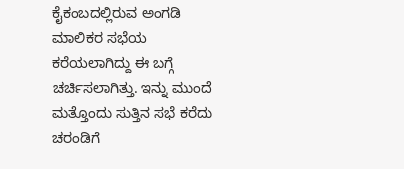ಕೈಕಂಬದಲ್ಲಿರುವ ಅಂಗಡಿ ಮಾಲಿಕರ ಸಭೆಯ ಕರೆಯಲಾಗಿದ್ದು ಈ ಬಗ್ಗೆ ಚರ್ಚಿಸಲಾಗಿತ್ತು. ಇನ್ನು ಮುಂದೆ ಮತ್ತೊಂದು ಸುತ್ತಿನ ಸಭೆ ಕರೆದು ಚರಂಡಿಗೆ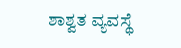ಶಾಶ್ವತ ವ್ಯವಸ್ಥೆ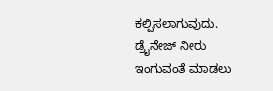ಕಲ್ಪಿಸಲಾಗುವುದು. ಡ್ರೈನೇಜ್ ನೀರು ಇಂಗುವಂತೆ ಮಾಡಲು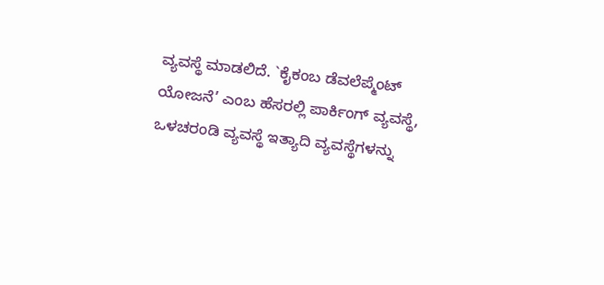ವ್ಯವಸ್ಥೆ ಮಾಡಲಿದೆ. `ಕೈಕಂಬ ಡೆವಲೆಪ್ಮೆಂಟ್ ಯೋಜನೆ’ ಎಂಬ ಹೆಸರಲ್ಲಿ ಪಾರ್ಕಿಂಗ್ ವ್ಯವಸ್ಥೆ, ಒಳಚರಂಡಿ ವ್ಯವಸ್ಥೆ ಇತ್ಯಾದಿ ವ್ಯವಸ್ಥೆಗಳನ್ನು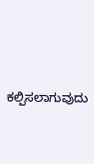ಕಲ್ಪಿಸಲಾಗುವುದು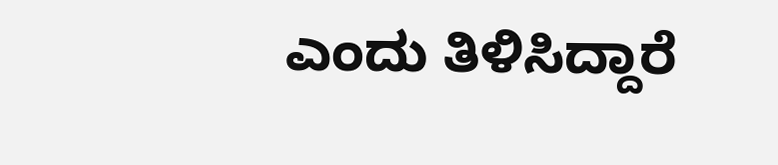ಎಂದು ತಿಳಿಸಿದ್ದಾರೆ